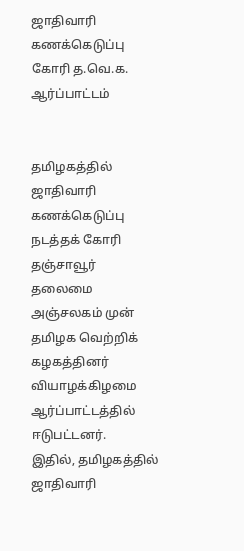ஜாதிவாரி கணக்கெடுப்பு கோரி த.வெ.க. ஆர்ப்பாட்டம்


தமிழகத்தில் ஜாதிவாரி கணக்கெடுப்பு நடத்தக் கோரி தஞ்சாவூர் தலைமை அஞ்சலகம் முன் தமிழக வெற்றிக் கழகத்தினர் வியாழக்கிழமை ஆர்ப்பாட்டத்தில் ஈடுபட்டனர்.
இதில், தமிழகத்தில் ஜாதிவாரி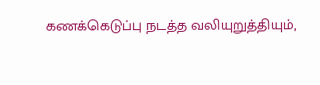கணக்கெடுப்பு நடத்த வலியுறுத்தியும்,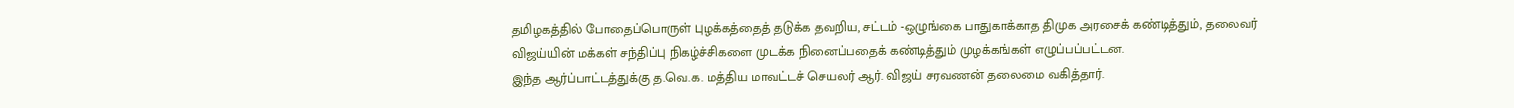தமிழகத்தில் போதைப்பொருள் புழக்கத்தைத் தடுக்க தவறிய, சட்டம் -ஒழுங்கை பாதுகாக்காத திமுக அரசைக் கண்டித்தும், தலைவர் விஜய்யின் மக்கள் சந்திப்பு நிகழ்ச்சிகளை முடக்க நினைப்பதைக் கண்டித்தும் முழக்கங்கள் எழுப்பப்பட்டன.
இந்த ஆர்ப்பாட்டத்துக்கு த.வெ.க. மத்திய மாவட்டச் செயலர் ஆர். விஜய் சரவணன் தலைமை வகித்தார்.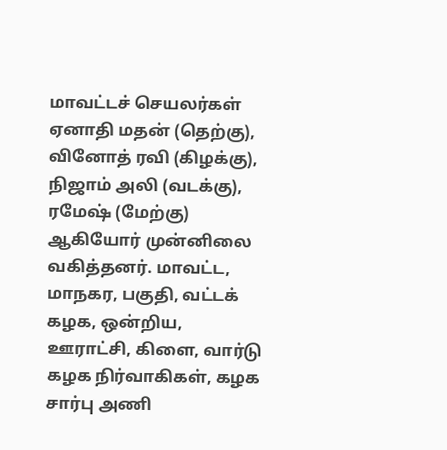மாவட்டச் செயலர்கள் ஏனாதி மதன் (தெற்கு), வினோத் ரவி (கிழக்கு), நிஜாம் அலி (வடக்கு), ரமேஷ் (மேற்கு) ஆகியோர் முன்னிலை வகித்தனர். மாவட்ட, மாநகர, பகுதி, வட்டக் கழக, ஒன்றிய, ஊராட்சி, கிளை, வார்டு கழக நிர்வாகிகள், கழக சார்பு அணி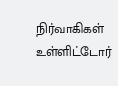நிர்வாகிகள் உள்ளிட்டோர்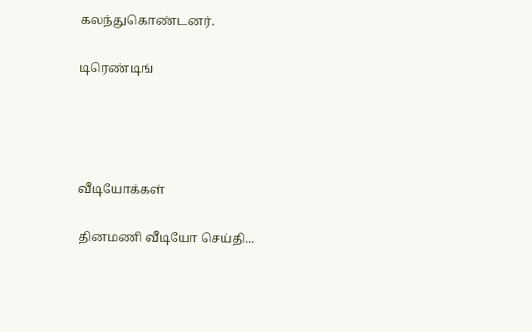கலந்துகொண்டனர்.

டிரெண்டிங்




வீடியோக்கள்

தினமணி வீடியோ செய்தி...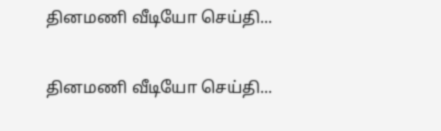தினமணி வீடியோ செய்தி...

தினமணி வீடியோ செய்தி...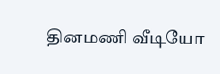தினமணி வீடியோ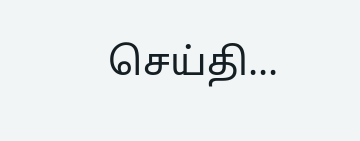செய்தி...